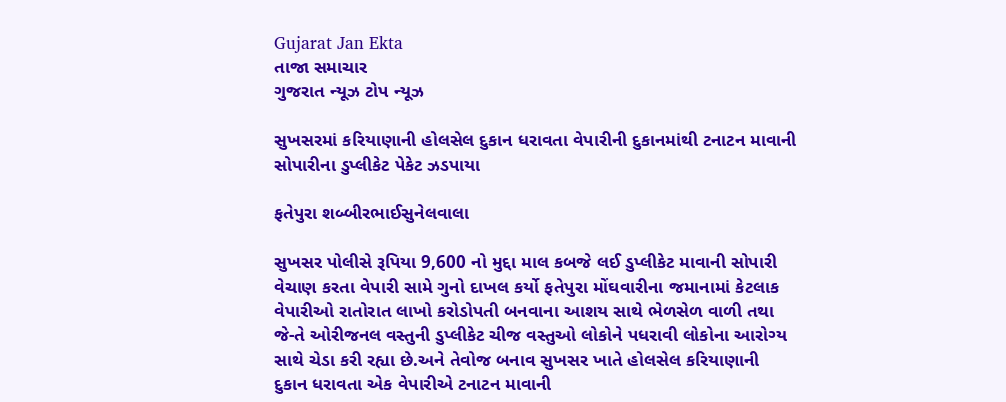Gujarat Jan Ekta
તાજા સમાચાર
ગુજરાત ન્યૂઝ ટોપ ન્યૂઝ

સુખસરમાં કરિયાણાની હોલસેલ દુકાન ધરાવતા વેપારીની દુકાનમાંથી ટનાટન માવાની સોપારીના ડુપ્લીકેટ પેકેટ ઝડપાયા

ફતેપુરા શબ્બીરભાઈસુનેલવાલા

સુખસર પોલીસે રૂપિયા 9,600 નો મુદ્દા માલ કબજે લઈ ડુપ્લીકેટ માવાની સોપારી વેચાણ કરતા વેપારી સામે ગુનો દાખલ કર્યો ફતેપુરા મોંઘવારીના જમાનામાં કેટલાક વેપારીઓ રાતોરાત લાખો કરોડોપતી બનવાના આશય સાથે ભેળસેળ વાળી તથા જે-તે ઓરીજનલ વસ્તુની ડુપ્લીકેટ ચીજ વસ્તુઓ લોકોને પધરાવી લોકોના આરોગ્ય સાથે ચેડા કરી રહ્યા છે.અને તેવોજ બનાવ સુખસર ખાતે હોલસેલ કરિયાણાની દુકાન ધરાવતા એક વેપારીએ ટનાટન માવાની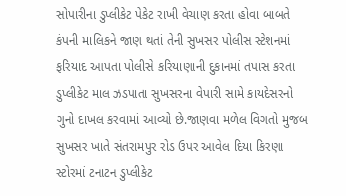સોપારીના ડુપ્લીકેટ પેકેટ રાખી વેચાણ કરતા હોવા બાબતે કંપની માલિકને જાણ થતાં તેની સુખસર પોલીસ સ્ટેશનમાં ફરિયાદ આપતા પોલીસે કરિયાણાની દુકાનમાં તપાસ કરતા ડુપ્લીકેટ માલ ઝડપાતા સુખસરના વેપારી સામે કાયદેસરનો ગુનો દાખલ કરવામાં આવ્યો છે.જાણવા મળેલ વિગતો મુજબ સુખસર ખાતે સંતરામપુર રોડ ઉપર આવેલ દિયા કિરણા સ્ટોરમાં ટનાટન ડુપ્લીકેટ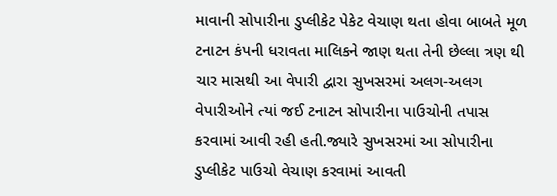માવાની સોપારીના ડુપ્લીકેટ પેકેટ વેચાણ થતા હોવા બાબતે મૂળ ટનાટન કંપની ધરાવતા માલિકને જાણ થતા તેની છેલ્લા ત્રણ થી ચાર માસથી આ વેપારી દ્વારા સુખસરમાં અલગ-અલગ વેપારીઓને ત્યાં જઈ ટનાટન સોપારીના પાઉચોની તપાસ કરવામાં આવી રહી હતી.જ્યારે સુખસરમાં આ સોપારીના ડુપ્લીકેટ પાઉચો વેચાણ કરવામાં આવતી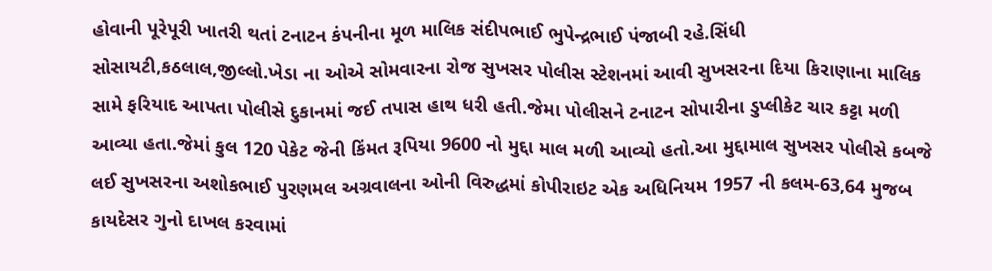હોવાની પૂરેપૂરી ખાતરી થતાં ટનાટન કંપનીના મૂળ માલિક સંદીપભાઈ ભુપેન્દ્રભાઈ પંજાબી રહે.સિંધી સોસાયટી,કઠલાલ,જીલ્લો.ખેડા ના ઓએ સોમવારના રોજ સુખસર પોલીસ સ્ટેશનમાં આવી સુખસરના દિયા કિરાણાના માલિક સામે ફરિયાદ આપતા પોલીસે દુકાનમાં જઈ તપાસ હાથ ધરી હતી.જેમા પોલીસને ટનાટન સોપારીના ડુપ્લીકેટ ચાર કટ્ટા મળી આવ્યા હતા.જેમાં કુલ 120 પેકેટ જેની કિંમત રૂપિયા 9600 નો મુદ્દા માલ મળી આવ્યો હતો.આ મુદ્દામાલ સુખસર પોલીસે કબજે લઈ સુખસરના અશોકભાઈ પુરણમલ અગ્રવાલના ઓની વિરુદ્ધમાં કોપીરાઇટ એક અધિનિયમ 1957 ની કલમ-63,64 મુજબ કાયદેસર ગુનો દાખલ કરવામાં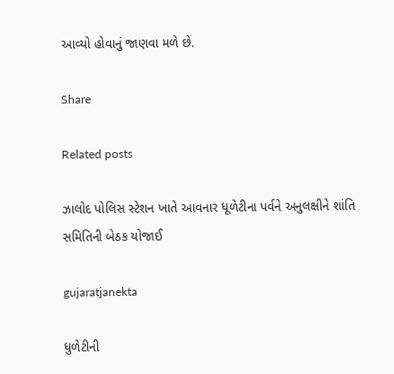આવ્યો હોવાનું જાણવા મળે છે.

Share

Related posts

ઝાલોદ પોલિસ સ્ટેશન ખાતે આવનાર ધૂળેટીના પર્વને અનુલક્ષીને શાંતિ સમિતિની બેઠક યોજાઈ

gujaratjanekta

ધુળેટીની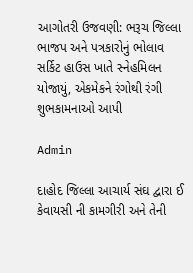આગોતરી ઉજવણી: ભરૂચ જિલ્લા ભાજપ અને પત્રકારોનું ભોલાવ સર્કિટ હાઉસ ખાતે સ્નેહમિલન યોજાયું, એકમેકને રંગોથી રંગી શુભકામનાઓ આપી

Admin

દાહોદ જિલ્લા આચાર્ય સંઘ દ્વારા ઈ કેવાયસી ની કામગીરી અને તેની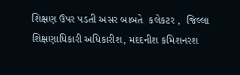શિક્ષણ ઉપર પડતી અસર બાબતે  કલેકટર ,  જિલ્લા શિક્ષણાધિકારી અધિકારીશ, મદદનીશ કમિશનરશ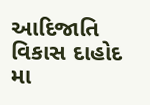આદિજાતિ વિકાસ દાહોદ મા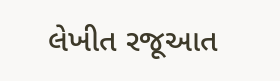લેખીત રજૂઆત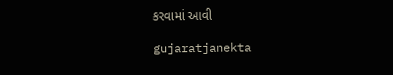કરવામાં આવી

gujaratjanekta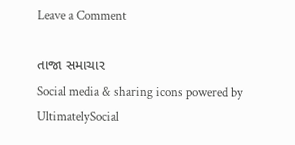Leave a Comment

તાજા સમાચાર
Social media & sharing icons powered by UltimatelySocial